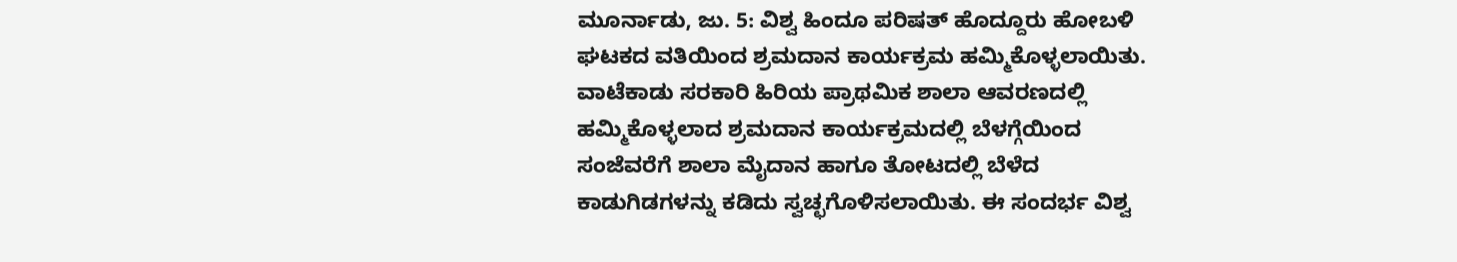ಮೂರ್ನಾಡು, ಜು. 5: ವಿಶ್ವ ಹಿಂದೂ ಪರಿಷತ್ ಹೊದ್ದೂರು ಹೋಬಳಿ ಘಟಕದ ವತಿಯಿಂದ ಶ್ರಮದಾನ ಕಾರ್ಯಕ್ರಮ ಹಮ್ಮಿಕೊಳ್ಳಲಾಯಿತು.
ವಾಟೆಕಾಡು ಸರಕಾರಿ ಹಿರಿಯ ಪ್ರಾಥಮಿಕ ಶಾಲಾ ಆವರಣದಲ್ಲಿ ಹಮ್ಮಿಕೊಳ್ಳಲಾದ ಶ್ರಮದಾನ ಕಾರ್ಯಕ್ರಮದಲ್ಲಿ ಬೆಳಗ್ಗೆಯಿಂದ ಸಂಜೆವರೆಗೆ ಶಾಲಾ ಮೈದಾನ ಹಾಗೂ ತೋಟದಲ್ಲಿ ಬೆಳೆದ ಕಾಡುಗಿಡಗಳನ್ನು ಕಡಿದು ಸ್ವಚ್ಛಗೊಳಿಸಲಾಯಿತು. ಈ ಸಂದರ್ಭ ವಿಶ್ವ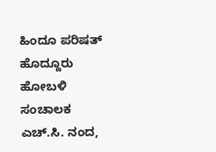ಹಿಂದೂ ಪರಿಷತ್ ಹೊದ್ದೂರು ಹೋಬಳಿ ಸಂಚಾಲಕ ಎಚ್.ಸಿ. ನಂದ,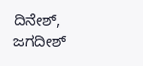ದಿನೇಶ್, ಜಗದೀಶ್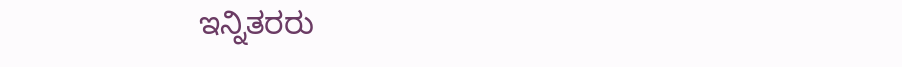ಇನ್ನಿತರರು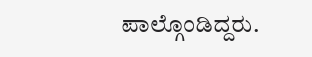ಪಾಲ್ಗೊಂಡಿದ್ದರು.